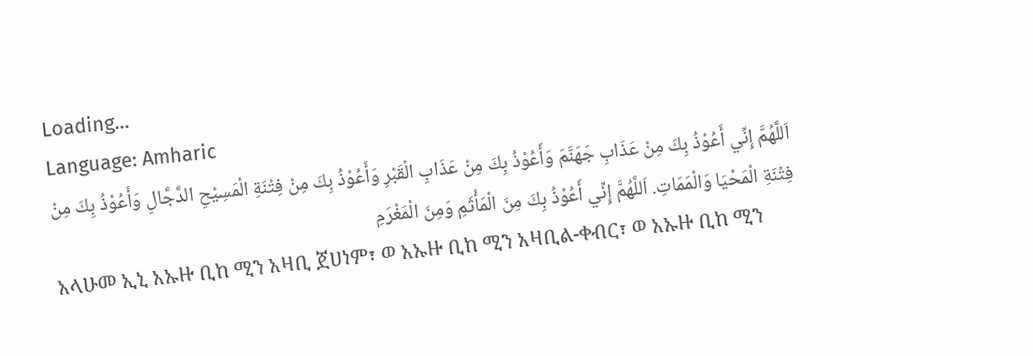Loading...
Language: Amharic
اَللَّهُمَّ إِنِّي أَعُوْذُ بِكَ مِنْ عَذَابِ جَهَنَّمَ وَأَعُوْذُ بِكَ مِنْ عَذَابِ الْقَبْرِ وَأَعُوْذُ بِكَ مِنْ فِتْنَةِ الْمَسِيْحِ الدَّجَّالِ وَأَعُوْذُ بِكَ مِنْ فِتْنَةِ الْمَحْيَا وَالْمَمَاتِ. اَللَّهُمَّ إِنِّي أَعُوْذُ بِكَ مِنَ الْمَأْثَمِ وَمِنَ الْمَغْرَمِ
አላሁመ ኢኒ አኡዙ ቢከ ሚን አዛቢ ጀሀነም፣ ወ አኡዙ ቢከ ሚን አዛቢል-ቀብር፣ ወ አኡዙ ቢከ ሚን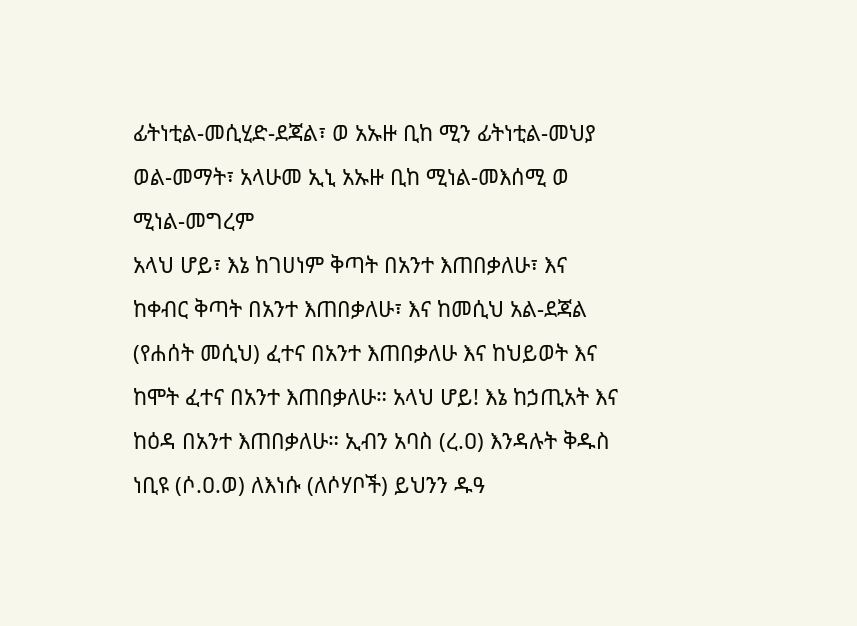ፊትነቲል-መሲሂድ-ደጃል፣ ወ አኡዙ ቢከ ሚን ፊትነቲል-መህያ ወል-መማት፣ አላሁመ ኢኒ አኡዙ ቢከ ሚነል-መእሰሚ ወ ሚነል-መግረም
አላህ ሆይ፣ እኔ ከገሀነም ቅጣት በአንተ እጠበቃለሁ፣ እና ከቀብር ቅጣት በአንተ እጠበቃለሁ፣ እና ከመሲህ አል-ደጃል (የሐሰት መሲህ) ፈተና በአንተ እጠበቃለሁ እና ከህይወት እና ከሞት ፈተና በአንተ እጠበቃለሁ። አላህ ሆይ! እኔ ከኃጢአት እና ከዕዳ በአንተ እጠበቃለሁ። ኢብን አባስ (ረ.ዐ) እንዳሉት ቅዱስ ነቢዩ (ሶ.ዐ.ወ) ለእነሱ (ለሶሃቦች) ይህንን ዱዓ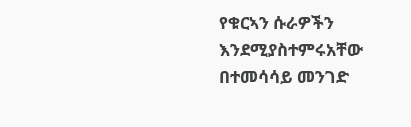የቁርኣን ሱራዎችን እንደሚያስተምሩአቸው በተመሳሳይ መንገድ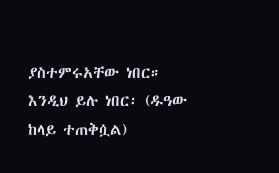ያስተምሩአቸው ነበር። እንዲህ ይሉ ነበር፡ (ዱዓው ከላይ ተጠቅሷል)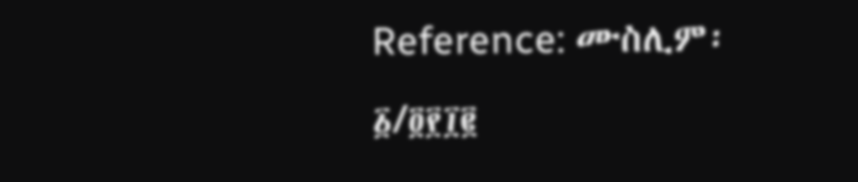Reference: ሙስሊም፡ ፩/፬፻፲፪